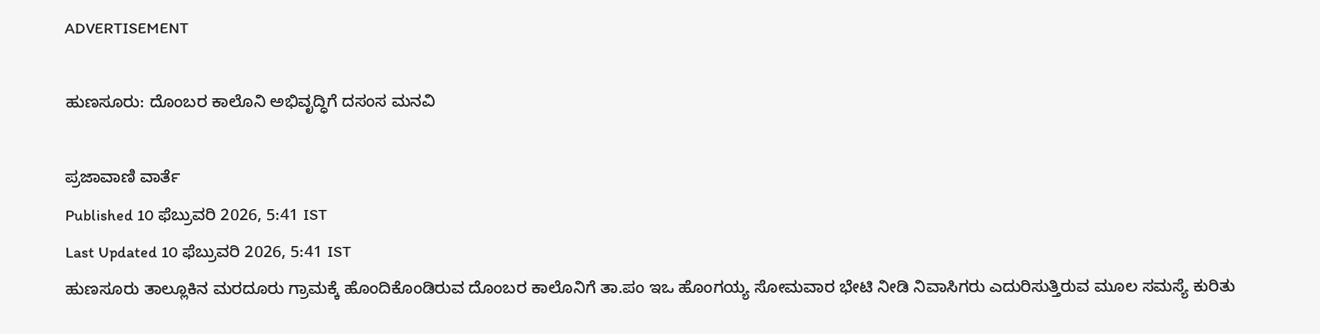ADVERTISEMENT

ಹುಣಸೂರು: ದೊಂಬರ ಕಾಲೊನಿ ಅಭಿವೃದ್ಧಿಗೆ ದಸಂಸ ಮನವಿ

ಪ್ರಜಾವಾಣಿ ವಾರ್ತೆ
Published 10 ಫೆಬ್ರುವರಿ 2026, 5:41 IST
Last Updated 10 ಫೆಬ್ರುವರಿ 2026, 5:41 IST
ಹುಣಸೂರು ತಾಲ್ಲೂಕಿನ ಮರದೂರು ಗ್ರಾಮಕ್ಕೆ ಹೊಂದಿಕೊಂಡಿರುವ ದೊಂಬರ ಕಾಲೊನಿಗೆ ತಾ.ಪಂ ಇಒ ಹೊಂಗಯ್ಯ ಸೋಮವಾರ ಭೇಟಿ ನೀಡಿ ನಿವಾಸಿಗರು ಎದುರಿಸುತ್ತಿರುವ ಮೂಲ ಸಮಸ್ಯೆ ಕುರಿತು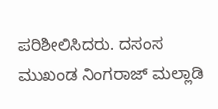ಪರಿಶೀಲಿಸಿದರು. ದಸಂಸ ಮುಖಂಡ ನಿಂಗರಾಜ್‌ ಮಲ್ಲಾಡಿ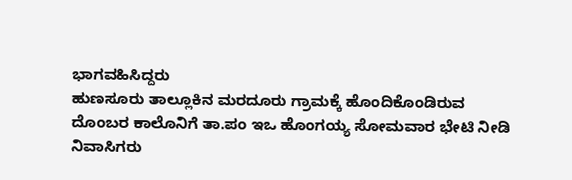ಭಾಗವಹಿಸಿದ್ದರು
ಹುಣಸೂರು ತಾಲ್ಲೂಕಿನ ಮರದೂರು ಗ್ರಾಮಕ್ಕೆ ಹೊಂದಿಕೊಂಡಿರುವ ದೊಂಬರ ಕಾಲೊನಿಗೆ ತಾ.ಪಂ ಇಒ ಹೊಂಗಯ್ಯ ಸೋಮವಾರ ಭೇಟಿ ನೀಡಿ ನಿವಾಸಿಗರು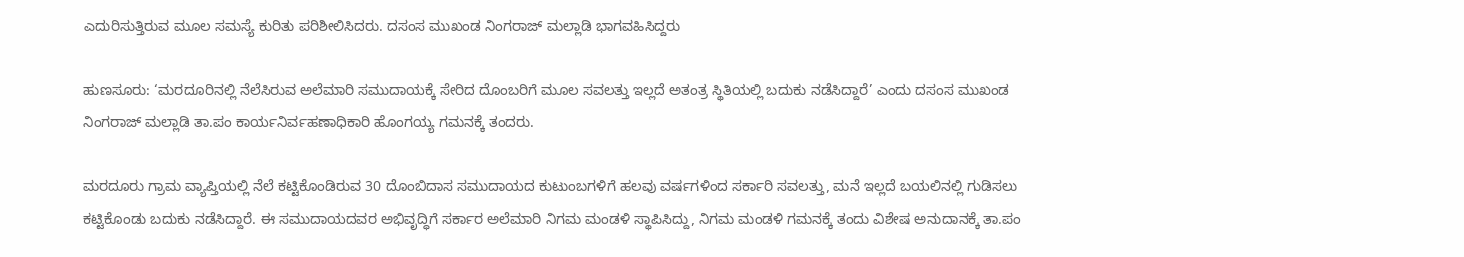ಎದುರಿಸುತ್ತಿರುವ ಮೂಲ ಸಮಸ್ಯೆ ಕುರಿತು ಪರಿಶೀಲಿಸಿದರು. ದಸಂಸ ಮುಖಂಡ ನಿಂಗರಾಜ್‌ ಮಲ್ಲಾಡಿ ಭಾಗವಹಿಸಿದ್ದರು

ಹುಣಸೂರು: ‘ಮರದೂರಿನಲ್ಲಿ ನೆಲೆಸಿರುವ ಅಲೆಮಾರಿ ಸಮುದಾಯಕ್ಕೆ ಸೇರಿದ ದೊಂಬರಿಗೆ ಮೂಲ ಸವಲತ್ತು ಇಲ್ಲದೆ ಅತಂತ್ರ ಸ್ಥಿತಿಯಲ್ಲಿ ಬದುಕು ನಡೆಸಿದ್ದಾರೆ’ ಎಂದು ದಸಂಸ ಮುಖಂಡ ನಿಂಗರಾಜ್‌ ಮಲ್ಲಾಡಿ ತಾ.ಪಂ ಕಾರ್ಯನಿರ್ವಹಣಾಧಿಕಾರಿ ಹೊಂಗಯ್ಯ ಗಮನಕ್ಕೆ ತಂದರು.

ಮರದೂರು ಗ್ರಾಮ ವ್ಯಾಪ್ತಿಯಲ್ಲಿ ನೆಲೆ ಕಟ್ಟಿಕೊಂಡಿರುವ 30 ದೊಂಬಿದಾಸ ಸಮುದಾಯದ ಕುಟುಂಬಗಳಿಗೆ ಹಲವು ವರ್ಷಗಳಿಂದ ಸರ್ಕಾರಿ ಸವಲತ್ತು, ಮನೆ ಇಲ್ಲದೆ ಬಯಲಿನಲ್ಲಿ ಗುಡಿಸಲು ಕಟ್ಟಿಕೊಂಡು ಬದುಕು ನಡೆಸಿದ್ದಾರೆ. ಈ ಸಮುದಾಯದವರ ಅಭಿವೃದ್ಧಿಗೆ ಸರ್ಕಾರ ಅಲೆಮಾರಿ ನಿಗಮ ಮಂಡಳಿ ಸ್ಥಾಪಿಸಿದ್ದು, ನಿಗಮ ಮಂಡಳಿ ಗಮನಕ್ಕೆ ತಂದು ವಿಶೇಷ ಅನುದಾನಕ್ಕೆ ತಾ.ಪಂ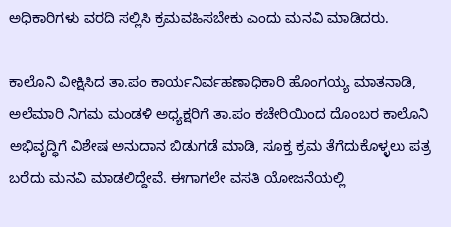ಅಧಿಕಾರಿಗಳು ವರದಿ ಸಲ್ಲಿಸಿ ಕ್ರಮವಹಿಸಬೇಕು ಎಂದು ಮನವಿ ಮಾಡಿದರು.

ಕಾಲೊನಿ ವೀಕ್ಷಿಸಿದ ತಾ.ಪಂ ಕಾರ್ಯನಿರ್ವಹಣಾಧಿಕಾರಿ ಹೊಂಗಯ್ಯ ಮಾತನಾಡಿ, ಅಲೆಮಾರಿ ನಿಗಮ ಮಂಡಳಿ ಅಧ್ಯಕ್ಷರಿಗೆ ತಾ.ಪಂ ಕಚೇರಿಯಿಂದ ದೊಂಬರ ಕಾಲೊನಿ ಅಭಿವೃದ್ಧಿಗೆ ವಿಶೇಷ ಅನುದಾನ ಬಿಡುಗಡೆ ಮಾಡಿ, ಸೂಕ್ತ ಕ್ರಮ ತೆಗೆದುಕೊಳ್ಳಲು ಪತ್ರ ಬರೆದು ಮನವಿ ಮಾಡಲಿದ್ದೇವೆ. ಈಗಾಗಲೇ ವಸತಿ ಯೋಜನೆಯಲ್ಲಿ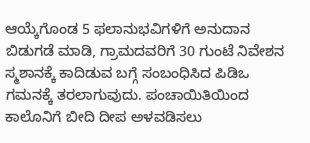ಆಯ್ಕೆಗೊಂಡ 5 ಫಲಾನುಭವಿಗಳಿಗೆ ಅನುದಾನ ಬಿಡುಗಡೆ ಮಾಡಿ, ಗ್ರಾಮದವರಿಗೆ 30 ಗುಂಟೆ ನಿವೇಶನ ಸ್ಮಶಾನಕ್ಕೆ ಕಾದಿಡುವ ಬಗ್ಗೆ ಸಂಬಂಧಿಸಿದ ಪಿಡಿಒ ಗಮನಕ್ಕೆ ತರಲಾಗುವುದು. ಪಂಚಾಯಿತಿಯಿಂದ ಕಾಲೊನಿಗೆ ಬೀದಿ ದೀಪ ಅಳವಡಿಸಲು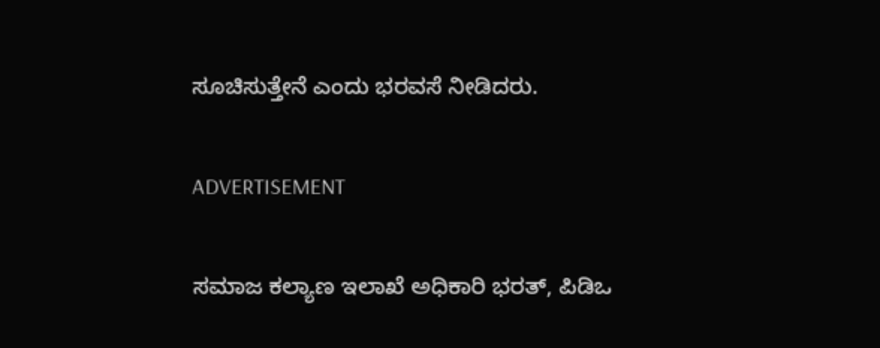ಸೂಚಿಸುತ್ತೇನೆ ಎಂದು ಭರವಸೆ ನೀಡಿದರು.

ADVERTISEMENT

ಸಮಾಜ ಕಲ್ಯಾಣ ಇಲಾಖೆ ಅಧಿಕಾರಿ ಭರತ್‌, ಪಿಡಿಒ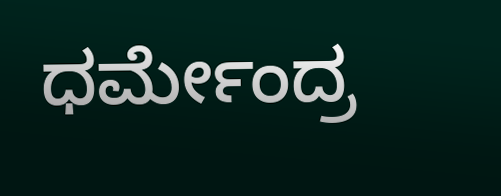ಧರ್ಮೇಂದ್ರ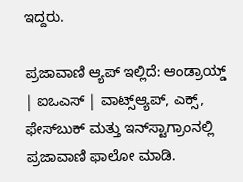ಇದ್ದರು.

ಪ್ರಜಾವಾಣಿ ಆ್ಯಪ್ ಇಲ್ಲಿದೆ: ಆಂಡ್ರಾಯ್ಡ್ | ಐಒಎಸ್ | ವಾಟ್ಸ್ಆ್ಯಪ್, ಎಕ್ಸ್, ಫೇಸ್‌ಬುಕ್ ಮತ್ತು ಇನ್‌ಸ್ಟಾಗ್ರಾಂನಲ್ಲಿ ಪ್ರಜಾವಾಣಿ ಫಾಲೋ ಮಾಡಿ.